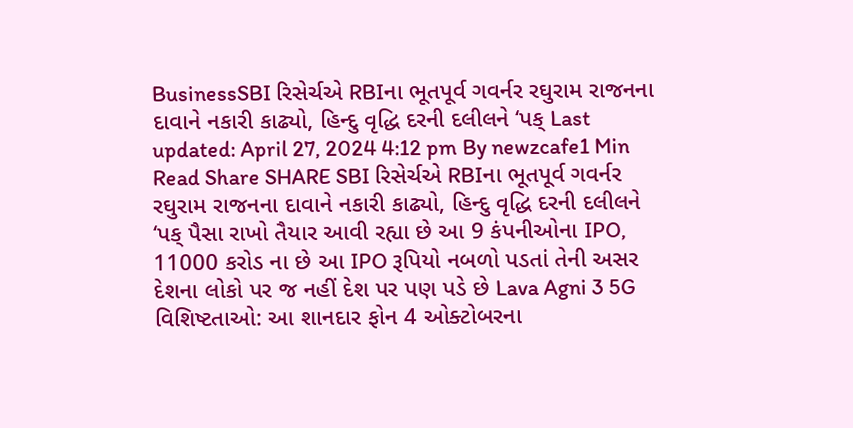BusinessSBI રિસેર્ચએ RBIના ભૂતપૂર્વ ગવર્નર રઘુરામ રાજનના દાવાને નકારી કાઢ્યો, હિન્દુ વૃદ્ધિ દરની દલીલને ‘પક્ Last updated: April 27, 2024 4:12 pm By newzcafe1 Min Read Share SHARE SBI રિસેર્ચએ RBIના ભૂતપૂર્વ ગવર્નર રઘુરામ રાજનના દાવાને નકારી કાઢ્યો, હિન્દુ વૃદ્ધિ દરની દલીલને ‘પક્ પૈસા રાખો તૈયાર આવી રહ્યા છે આ 9 કંપનીઓના IPO, 11000 કરોડ ના છે આ IPO રૂપિયો નબળો પડતાં તેની અસર દેશના લોકો પર જ નહીં દેશ પર પણ પડે છે Lava Agni 3 5G વિશિષ્ટતાઓ: આ શાનદાર ફોન 4 ઓક્ટોબરના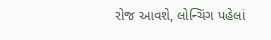રોજ આવશે, લોન્ચિંગ પહેલાં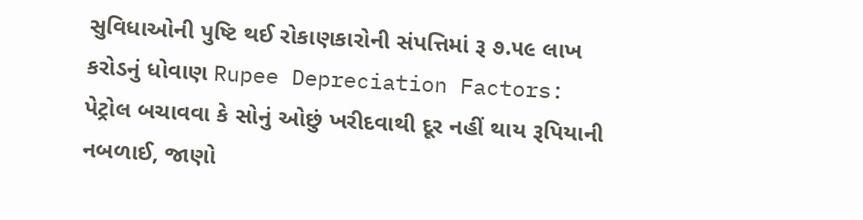સુવિધાઓની પુષ્ટિ થઈ રોકાણકારોની સંપત્તિમાં રૂ ૭.૫૯ લાખ કરોડનું ધોવાણ Rupee Depreciation Factors: પેટ્રોલ બચાવવા કે સોનું ઓછું ખરીદવાથી દૂર નહીં થાય રૂપિયાની નબળાઈ, જાણો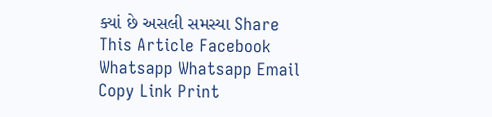ક્યાં છે અસલી સમસ્યા Share This Article Facebook Whatsapp Whatsapp Email Copy Link Print